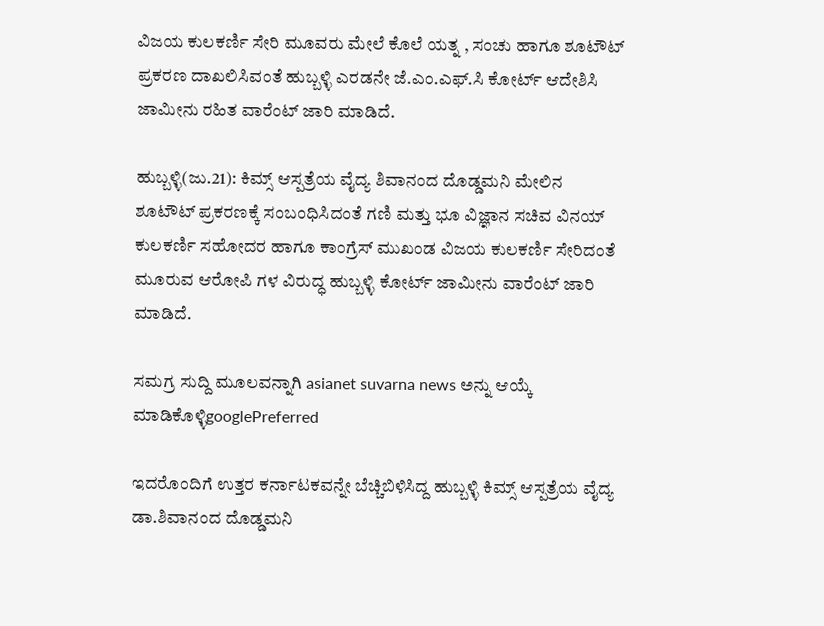ವಿಜಯ ಕುಲಕರ್ಣಿ ಸೇರಿ ಮೂವರು ಮೇಲೆ ಕೊಲೆ ಯತ್ನ , ಸಂಚು ಹಾಗೂ ಶೂಟೌಟ್ ಪ್ರಕರಣ ದಾಖಲಿಸಿವಂತೆ ಹುಬ್ಬಳ್ಳಿ ಎರಡನೇ ಜೆ.ಎಂ.ಎಫ್.ಸಿ ಕೋರ್ಟ್ ಆದೇಶಿಸಿ ಜಾಮೀನು ರಹಿತ ವಾರೆಂಟ್ ಜಾರಿ ಮಾಡಿದೆ.

ಹುಬ್ಬಳ್ಳಿ(ಜು.21): ಕಿಮ್ಸ್ ಆಸ್ಪತ್ರೆಯ ವೈದ್ಯ ಶಿವಾನಂದ ದೊಡ್ಡಮನಿ ಮೇಲಿನ ಶೂಟೌಟ್ ಪ್ರಕರಣಕ್ಕೆ ಸಂಬಂಧಿಸಿದಂತೆ ಗಣಿ ಮತ್ತು ಭೂ ವಿಜ್ಞಾನ ಸಚಿವ ವಿನಯ್ ಕುಲಕರ್ಣಿ ಸಹೋದರ ಹಾಗೂ ಕಾಂಗ್ರೆಸ್ ಮುಖಂಡ ವಿಜಯ ಕುಲಕರ್ಣಿ ಸೇರಿದಂತೆ ಮೂರುವ ಆರೋಪಿ ಗಳ ವಿರುದ್ಧ ಹುಬ್ಬಳ್ಳಿ ಕೋರ್ಟ್ ಜಾಮೀನು ವಾರೆಂಟ್ ಜಾರಿ ಮಾಡಿದೆ.

ಸಮಗ್ರ ಸುದ್ದಿ ಮೂಲವನ್ನಾಗಿ asianet suvarna news ಅನ್ನು ಆಯ್ಕೆ ಮಾಡಿಕೊಳ್ಳಿgooglePreferred

ಇದರೊಂದಿಗೆ ಉತ್ತರ ಕರ್ನಾಟಕವನ್ನೇ ಬೆಚ್ಚಿಬಿಳಿಸಿದ್ದ ಹುಬ್ಬಳ್ಳಿ ಕಿಮ್ಸ್ ಆಸ್ಪತ್ರೆಯ ವೈದ್ಯ ಡಾ.ಶಿವಾನಂದ ದೊಡ್ಡಮನಿ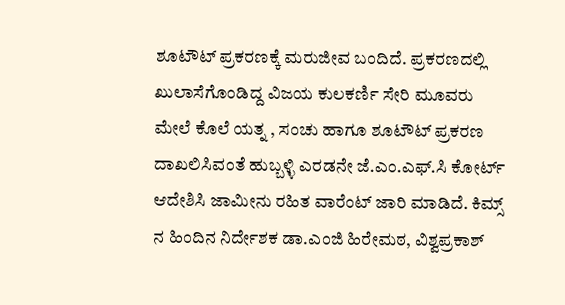ಶೂಟೌಟ್ ಪ್ರಕರಣಕ್ಕೆ ಮರುಜೀವ ಬಂದಿದೆ. ಪ್ರಕರಣದಲ್ಲಿ ಖುಲಾಸೆಗೊಂಡಿದ್ದ ವಿಜಯ ಕುಲಕರ್ಣಿ ಸೇರಿ ಮೂವರು ಮೇಲೆ ಕೊಲೆ ಯತ್ನ , ಸಂಚು ಹಾಗೂ ಶೂಟೌಟ್ ಪ್ರಕರಣ ದಾಖಲಿಸಿವಂತೆ ಹುಬ್ಬಳ್ಳಿ ಎರಡನೇ ಜೆ.ಎಂ.ಎಫ್.ಸಿ ಕೋರ್ಟ್ ಆದೇಶಿಸಿ ಜಾಮೀನು ರಹಿತ ವಾರೆಂಟ್ ಜಾರಿ ಮಾಡಿದೆ. ಕಿಮ್ಸ್ ನ ಹಿಂದಿನ ನಿರ್ದೇಶಕ ಡಾ.ಎಂಜಿ ಹಿರೇಮಠ, ವಿಶ್ವಪ್ರಕಾಶ್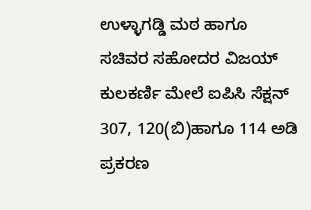ಉಳ್ಳಾಗಡ್ಡಿ ಮಠ ಹಾಗೂ ಸಚಿವರ ಸಹೋದರ ವಿಜಯ್ ಕುಲಕರ್ಣಿ ಮೇಲೆ ಐಪಿಸಿ ಸೆಕ್ಷನ್ 307, 120(ಬಿ)ಹಾಗೂ 114 ಅಡಿ ಪ್ರಕರಣ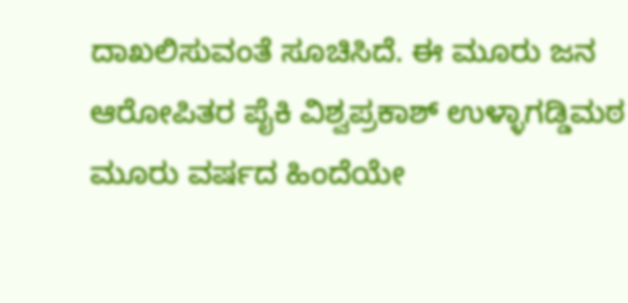ದಾಖಲಿಸುವಂತೆ ಸೂಚಿಸಿದೆ. ಈ ಮೂರು ಜನ ಆರೋಪಿತರ ಪೈಕಿ ವಿಶ್ವಪ್ರಕಾಶ್ ಉಳ್ಳಾಗಡ್ಡಿಮಠ ಮೂರು ವರ್ಷದ ಹಿಂದೆಯೇ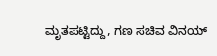ಮೃತಪಟ್ಟಿದ್ದು, ಗಣ ಸಚಿವ ವಿನಯ್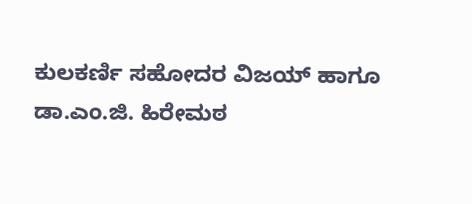ಕುಲಕರ್ಣಿ ಸಹೋದರ ವಿಜಯ್ ಹಾಗೂ ಡಾ.ಎಂ.ಜಿ. ಹಿರೇಮಠ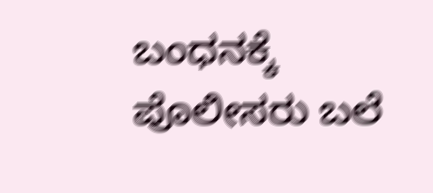ಬಂಧನಕ್ಕೆ ಪೊಲೀಸರು ಬಲೆ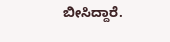ಬೀಸಿದ್ದಾರೆ.